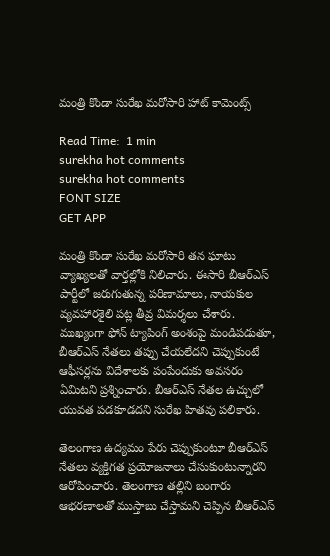మంత్రి కొండా సురేఖ మరోసారి హాట్ కామెంట్స్‌

Read Time:  1 min
surekha hot comments
surekha hot comments
FONT SIZE
GET APP

మంత్రి కొండా సురేఖ మరోసారి తన ఘాటు వ్యాఖ్యలతో వార్తల్లోకి నిలిచారు. ఈసారి బీఆర్ఎస్‌ పార్టీలో జరుగుతున్న పరిణామాలు, నాయకుల వ్యవహారశైలి పట్ల తీవ్ర విమర్శలు చేశారు. ముఖ్యంగా ఫోన్ ట్యాపింగ్ అంశంపై మండిపడుతూ, బీఆర్ఎస్‌ నేతలు తప్పు చేయలేదని చెప్పుకుంటే ఆఫీసర్లను విదేశాలకు పంపేందుకు అవసరం ఏమిటని ప్రశ్నించారు. బీఆర్ఎస్‌ నేతల ఉచ్చులో యువత పడకూడదని సురేఖ హితవు పలికారు.

తెలంగాణ ఉద్యమం పేరు చెప్పుకుంటూ బీఆర్ఎస్‌ నేతలు వ్యక్తిగత ప్రయోజనాలు చేసుకుంటున్నారని ఆరోపించారు. తెలంగాణ తల్లిని బంగారు ఆభరణాలతో ముస్తాబు చేస్తామని చెప్పిన బీఆర్ఎస్‌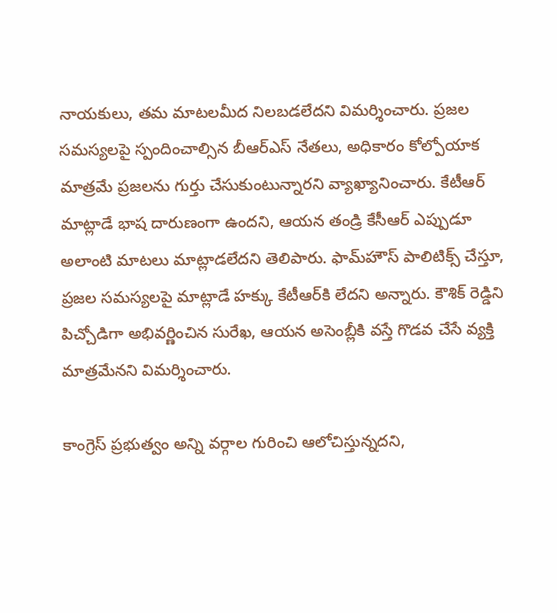నాయకులు, తమ మాటలమీద నిలబడలేదని విమర్శించారు. ప్రజల సమస్యలపై స్పందించాల్సిన బీఆర్‌ఎస్‌ నేతలు, అధికారం కోల్పోయాక మాత్రమే ప్రజలను గుర్తు చేసుకుంటున్నారని వ్యాఖ్యానించారు. కేటీఆర్ మాట్లాడే భాష దారుణంగా ఉందని, ఆయన తండ్రి కేసీఆర్‌ ఎప్పుడూ అలాంటి మాటలు మాట్లాడలేదని తెలిపారు. ఫామ్‌హౌస్‌ పాలిటిక్స్‌ చేస్తూ, ప్రజల సమస్యలపై మాట్లాడే హక్కు కేటీఆర్‌కి లేదని అన్నారు. కౌశిక్‌ రెడ్డిని పిచ్చోడిగా అభివర్ణించిన సురేఖ, ఆయన అసెంబ్లీకి వస్తే గొడవ చేసే వ్యక్తి మాత్రమేనని విమర్శించారు.

కాంగ్రెస్‌ ప్రభుత్వం అన్ని వర్గాల గురించి ఆలోచిస్తున్నదని,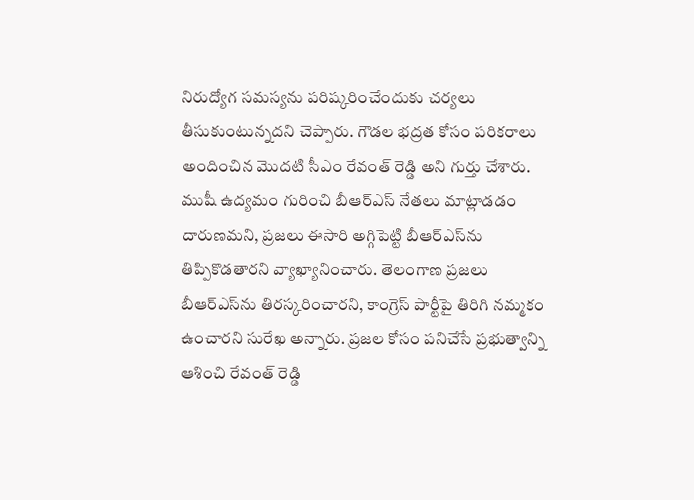నిరుద్యోగ సమస్యను పరిష్కరించేందుకు చర్యలు తీసుకుంటున్నదని చెప్పారు. గౌడల భద్రత కోసం పరికరాలు అందించిన మొదటి సీఎం రేవంత్ రెడ్డి అని గుర్తు చేశారు. ముషీ ఉద్యమం గురించి బీఆర్ఎస్‌ నేతలు మాట్లాడడం దారుణమని, ప్రజలు ఈసారి అగ్గిపెట్టి బీఆర్ఎస్‌ను తిప్పికొడతారని వ్యాఖ్యానించారు. తెలంగాణ ప్రజలు బీఆర్ఎస్‌ను తిరస్కరించారని, కాంగ్రెస్‌ పార్టీపై తిరిగి నమ్మకం ఉంచారని సురేఖ అన్నారు. ప్రజల కోసం పనిచేసే ప్రభుత్వాన్ని ఆశించి రేవంత్‌ రెడ్డి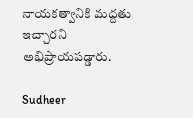నాయకత్వానికి మద్దతు ఇచ్చారని అభిప్రాయపడ్డారు.

Sudheer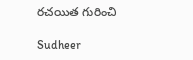రచయిత గురించి

Sudheer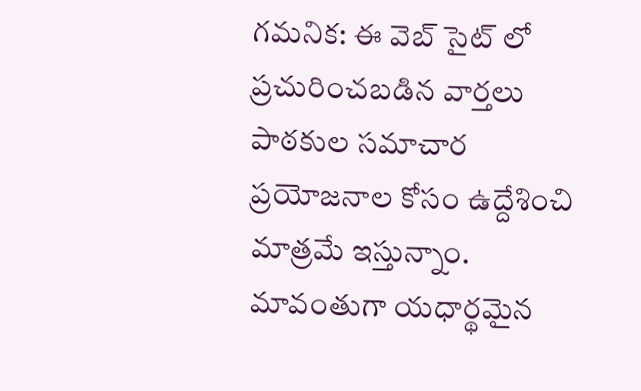గమనిక: ఈ వెబ్ సైట్ లో ప్రచురించబడిన వార్తలు పాఠకుల సమాచార ప్రయోజనాల కోసం ఉద్దేశించి మాత్రమే ఇస్తున్నాం. మావంతుగా యధార్థమైన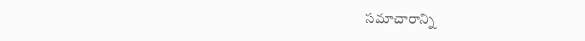సమాచారాన్ని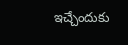ఇచ్చేందుకు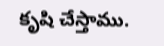కృషి చేస్తాము.